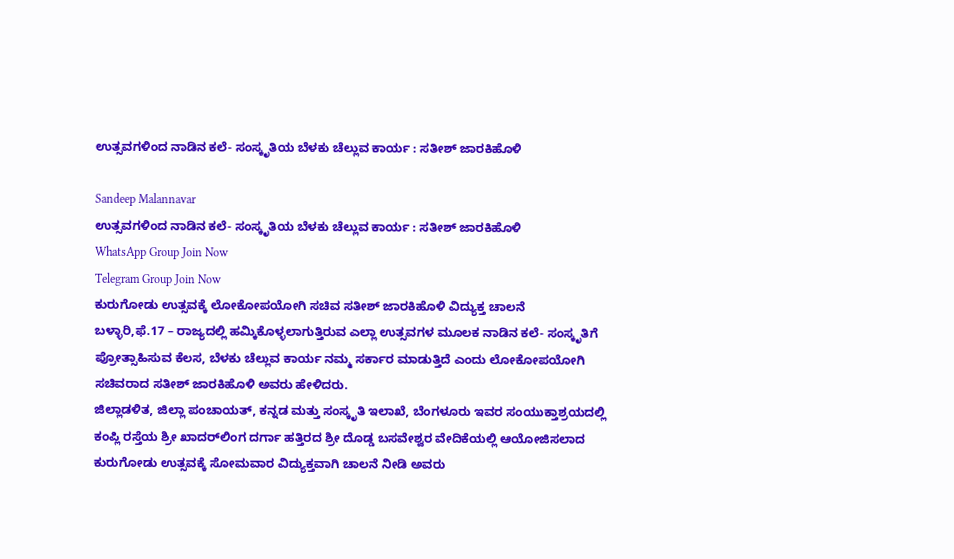ಉತ್ಸವಗಳಿಂದ ನಾಡಿನ ಕಲೆ- ಸಂಸ್ಕೃತಿಯ ಬೆಳಕು ಚೆಲ್ಲುವ ಕಾರ್ಯ : ಸತೀಶ್ ಜಾರಕಿಹೊಳಿ

Sandeep Malannavar
ಉತ್ಸವಗಳಿಂದ ನಾಡಿನ ಕಲೆ- ಸಂಸ್ಕೃತಿಯ ಬೆಳಕು ಚೆಲ್ಲುವ ಕಾರ್ಯ : ಸತೀಶ್ ಜಾರಕಿಹೊಳಿ
WhatsApp Group Join Now
Telegram Group Join Now
ಕುರುಗೋಡು ಉತ್ಸವಕ್ಕೆ ಲೋಕೋಪಯೋಗಿ ಸಚಿವ ಸತೀಶ್ ಜಾರಕಿಹೊಳಿ ವಿದ್ಯುಕ್ತ ಚಾಲನೆ
ಬಳ್ಳಾರಿ,ಫೆ.17 – ರಾಜ್ಯದಲ್ಲಿ ಹಮ್ಕಿಕೊಳ್ಳಲಾಗುತ್ತಿರುವ ಎಲ್ಲಾ ಉತ್ಸವಗಳ ಮೂಲಕ ನಾಡಿನ ಕಲೆ- ಸಂಸ್ಕೃತಿಗೆ ಪ್ರೋತ್ಸಾಹಿಸುವ ಕೆಲಸ, ಬೆಳಕು ಚೆಲ್ಲುವ ಕಾರ್ಯ ನಮ್ಮ ಸರ್ಕಾರ ಮಾಡುತ್ತಿದೆ ಎಂದು ಲೋಕೋಪಯೋಗಿ ಸಚಿವರಾದ ಸತೀಶ್ ಜಾರಕಿಹೊಳಿ ಅವರು ಹೇಳಿದರು.
ಜಿಲ್ಲಾಡಳಿತ, ಜಿಲ್ಲಾ ಪಂಚಾಯತ್, ಕನ್ನಡ ಮತ್ತು ಸಂಸ್ಕೃತಿ ಇಲಾಖೆ, ಬೆಂಗಳೂರು ಇವರ ಸಂಯುಕ್ತಾಶ್ರಯದಲ್ಲಿ ಕಂಪ್ಲಿ ರಸ್ತೆಯ ಶ್ರೀ ಖಾದರ್‌ಲಿಂಗ ದರ್ಗಾ ಹತ್ತಿರದ ಶ್ರೀ ದೊಡ್ಡ ಬಸವೇಶ್ವರ ವೇದಿಕೆಯಲ್ಲಿ ಆಯೋಜಿಸಲಾದ ಕುರುಗೋಡು ಉತ್ಸವಕ್ಕೆ ಸೋಮವಾರ ವಿದ್ಯುಕ್ತವಾಗಿ ಚಾಲನೆ ನೀಡಿ ಅವರು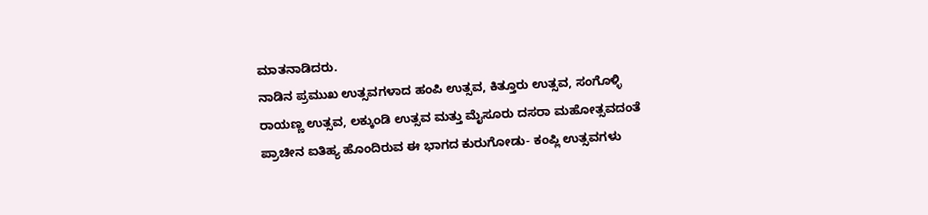ಮಾತನಾಡಿದರು.
ನಾಡಿನ ಪ್ರಮುಖ ಉತ್ಸವಗಳಾದ ಹಂಪಿ ಉತ್ಸವ, ಕಿತ್ತೂರು ಉತ್ಸವ, ಸಂಗೊಳ್ಳಿ ರಾಯಣ್ಣ ಉತ್ಸವ, ಲಕ್ಕುಂಡಿ ಉತ್ಸವ ಮತ್ತು ಮೈಸೂರು ದಸರಾ ಮಹೋತ್ಸವದಂತೆ ಪ್ರಾಚೀನ ಐತಿಹ್ಯ ಹೊಂದಿರುವ ಈ ಭಾಗದ ಕುರುಗೋಡು- ಕಂಪ್ಲಿ ಉತ್ಸವಗಳು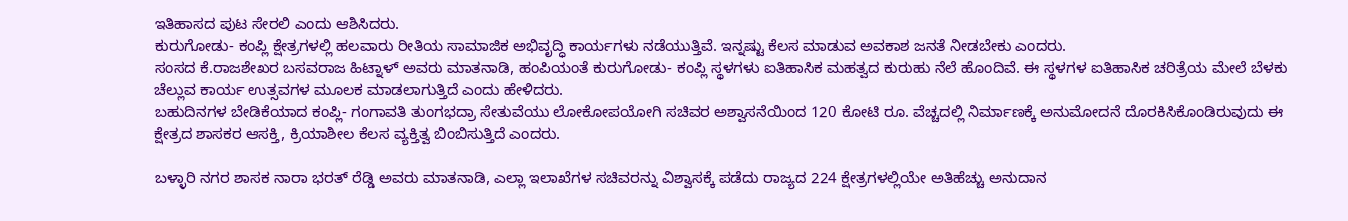ಇತಿಹಾಸದ ಪುಟ ಸೇರಲಿ ಎಂದು ಆಶಿಸಿದರು.
ಕುರುಗೋಡು- ಕಂಪ್ಲಿ ಕ್ಷೇತ್ರಗಳಲ್ಲಿ ಹಲವಾರು ರೀತಿಯ ಸಾಮಾಜಿಕ ಅಭಿವೃದ್ಧಿ ಕಾರ್ಯಗಳು ನಡೆಯುತ್ತಿವೆ. ಇನ್ನಷ್ಟು ಕೆಲಸ ಮಾಡುವ ಅವಕಾಶ ಜನತೆ ನೀಡಬೇಕು ಎಂದರು.
ಸಂಸದ ಕೆ.ರಾಜಶೇಖರ ಬಸವರಾಜ ಹಿಟ್ನಾಳ್ ಅವರು ಮಾತನಾಡಿ, ಹಂಪಿಯಂತೆ ಕುರುಗೋಡು- ಕಂಪ್ಲಿ ಸ್ಥಳಗಳು ಐತಿಹಾಸಿಕ ಮಹತ್ವದ ಕುರುಹು ನೆಲೆ ಹೊಂದಿವೆ. ಈ ಸ್ಥಳಗಳ ಐತಿಹಾಸಿಕ ಚರಿತ್ರೆಯ ಮೇಲೆ ಬೆಳಕು ಚೆಲ್ಲುವ ಕಾರ್ಯ ಉತ್ಸವಗಳ ಮೂಲಕ ಮಾಡಲಾಗುತ್ತಿದೆ ಎಂದು ಹೇಳಿದರು.
ಬಹುದಿನಗಳ ಬೇಡಿಕೆಯಾದ ಕಂಪ್ಲಿ- ಗಂಗಾವತಿ ತುಂಗಭದ್ರಾ ಸೇತುವೆಯು ಲೋಕೋಪಯೋಗಿ ಸಚಿವರ ಅಶ್ವಾಸನೆಯಿಂದ 120 ಕೋಟಿ ರೂ. ವೆಚ್ಚದಲ್ಲಿ ನಿರ್ಮಾಣಕ್ಕೆ ಅನುಮೋದನೆ ದೊರಕಿಸಿಕೊಂಡಿರುವುದು ಈ ಕ್ಷೇತ್ರದ ಶಾಸಕರ ಆಸಕ್ತಿ, ಕ್ರಿಯಾಶೀಲ ಕೆಲಸ ವ್ಯಕ್ತಿತ್ವ ಬಿಂಬಿಸುತ್ತಿದೆ ಎಂದರು.

ಬಳ್ಳಾರಿ ನಗರ ಶಾಸಕ ನಾರಾ ಭರತ್ ರೆಡ್ಡಿ ಅವರು ಮಾತನಾಡಿ, ಎಲ್ಲಾ ಇಲಾಖೆಗಳ ಸಚಿವರನ್ನು ವಿಶ್ವಾಸಕ್ಕೆ ಪಡೆದು ರಾಜ್ಯದ 224 ಕ್ಷೇತ್ರಗಳಲ್ಲಿಯೇ ಅತಿಹೆಚ್ಚು ಅನುದಾನ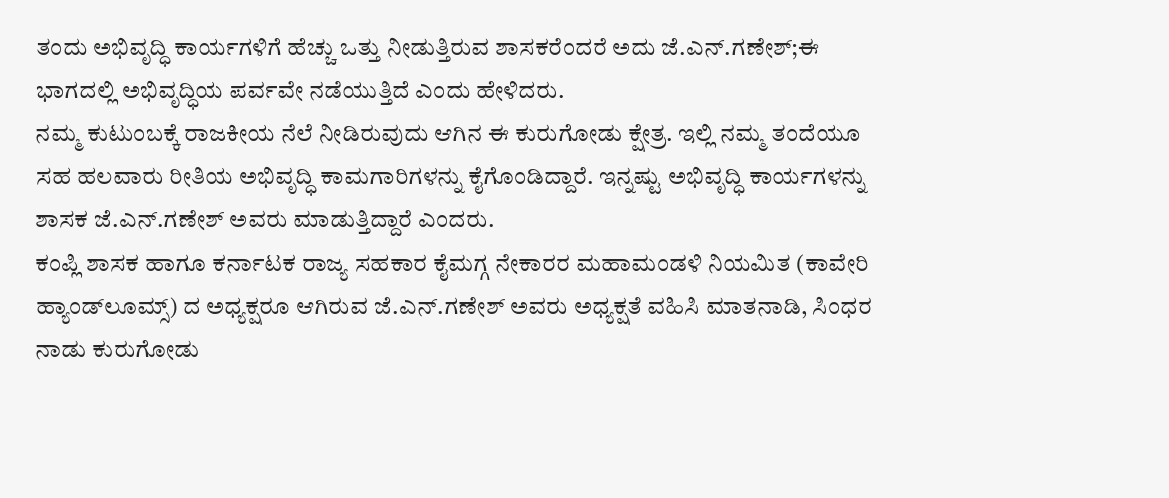ತಂದು ಅಭಿವೃದ್ಧಿ ಕಾರ್ಯಗಳಿಗೆ ಹೆಚ್ಚು ಒತ್ತು ನೀಡುತ್ತಿರುವ ಶಾಸಕರೆಂದರೆ ಅದು ಜೆ.ಎನ್.ಗಣೇಶ್;ಈ ಭಾಗದಲ್ಲಿ ಅಭಿವೃದ್ಧಿಯ ಪರ್ವವೇ ನಡೆಯುತ್ತಿದೆ ಎಂದು ಹೇಳಿದರು.
ನಮ್ಮ ಕುಟುಂಬಕ್ಕೆ ರಾಜಕೀಯ ನೆಲೆ ನೀಡಿರುವುದು ಆಗಿನ ಈ ಕುರುಗೋಡು ಕ್ಷೇತ್ರ. ಇಲ್ಲಿ ನಮ್ಮ ತಂದೆಯೂ ಸಹ ಹಲವಾರು ರೀತಿಯ ಅಭಿವೃದ್ಧಿ ಕಾಮಗಾರಿಗಳನ್ನು ಕೈಗೊಂಡಿದ್ದಾರೆ. ಇನ್ನಷ್ಟು ಅಭಿವೃದ್ಧಿ ಕಾರ್ಯಗಳನ್ನು ಶಾಸಕ ಜೆ.ಎನ್.ಗಣೇಶ್ ಅವರು ಮಾಡುತ್ತಿದ್ದಾರೆ ಎಂದರು.
ಕಂಪ್ಲಿ ಶಾಸಕ ಹಾಗೂ ಕರ್ನಾಟಕ ರಾಜ್ಯ ಸಹಕಾರ ಕೈಮಗ್ಗ ನೇಕಾರರ ಮಹಾಮಂಡಳಿ ನಿಯಮಿತ (ಕಾವೇರಿ ಹ್ಯಾಂಡ್‌ಲೂಮ್ಸ್) ದ ಅಧ್ಯಕ್ಷರೂ ಆಗಿರುವ ಜೆ.ಎನ್.ಗಣೇಶ್ ಅವರು ಅಧ್ಯಕ್ಷತೆ ವಹಿಸಿ ಮಾತನಾಡಿ, ಸಿಂಧರ ನಾಡು ಕುರುಗೋಡು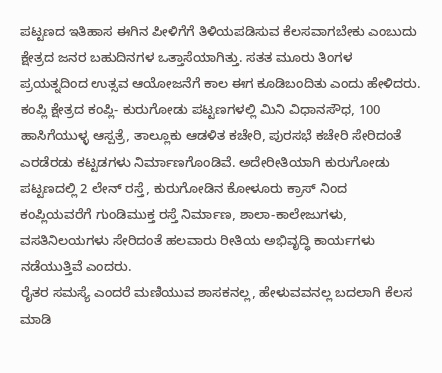ಪಟ್ಟಣದ ಇತಿಹಾಸ ಈಗಿನ ಪೀಳಿಗೆಗೆ ತಿಳಿಯಪಡಿಸುವ ಕೆಲಸವಾಗಬೇಕು ಎಂಬುದು ಕ್ಷೇತ್ರದ ಜನರ ಬಹುದಿನಗಳ ಒತ್ತಾಸೆಯಾಗಿತ್ತು. ಸತತ ಮೂರು ತಿಂಗಳ ಪ್ರಯತ್ನದಿಂದ ಉತ್ಸವ ಆಯೋಜನೆಗೆ ಕಾಲ ಈಗ ಕೂಡಿಬಂದಿತು ಎಂದು ಹೇಳಿದರು.
ಕಂಪ್ಲಿ ಕ್ಷೇತ್ರದ ಕಂಪ್ಲಿ- ಕುರುಗೋಡು ಪಟ್ಟಣಗಳಲ್ಲಿ ಮಿನಿ ವಿಧಾನಸೌಧ, 100 ಹಾಸಿಗೆಯುಳ್ಳ ಆಸ್ಪತ್ರೆ, ತಾಲ್ಲೂಕು ಆಡಳಿತ ಕಚೇರಿ, ಪುರಸಭೆ ಕಚೇರಿ ಸೇರಿದಂತೆ ಎರಡೆರಡು ಕಟ್ಟಡಗಳು ನಿರ್ಮಾಣಗೊಂಡಿವೆ. ಅದೇರೀತಿಯಾಗಿ ಕುರುಗೋಡು ಪಟ್ಟಣದಲ್ಲಿ 2 ಲೇನ್ ರಸ್ತೆ, ಕುರುಗೋಡಿನ ಕೋಳೂರು ಕ್ರಾಸ್ ನಿಂದ ಕಂಪ್ಲಿಯವರೆಗೆ ಗುಂಡಿಮುಕ್ತ ರಸ್ತೆ ನಿರ್ಮಾಣ, ಶಾಲಾ-ಕಾಲೇಜುಗಳು, ವಸತಿನಿಲಯಗಳು ಸೇರಿದಂತೆ ಹಲವಾರು ರೀತಿಯ ಅಭಿವೃದ್ಧಿ ಕಾರ್ಯಗಳು ನಡೆಯುತ್ತಿವೆ ಎಂದರು.
ರೈತರ ಸಮಸ್ಯೆ ಎಂದರೆ ಮಣಿಯುವ ಶಾಸಕನಲ್ಲ, ಹೇಳುವವನಲ್ಲ ಬದಲಾಗಿ ಕೆಲಸ ಮಾಡಿ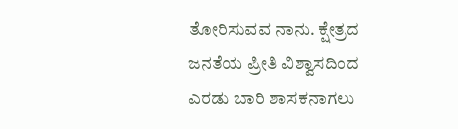ತೋರಿಸುವವ ನಾನು. ಕ್ಷೇತ್ರದ ಜನತೆಯ ಪ್ರೀತಿ ವಿಶ್ವಾಸದಿಂದ ಎರಡು ಬಾರಿ ಶಾಸಕನಾಗಲು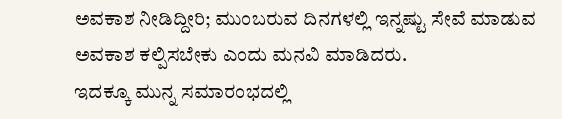ಅವಕಾಶ ನೀಡಿದ್ದೀರಿ; ಮುಂಬರುವ ದಿನಗಳಲ್ಲಿ ಇನ್ನಷ್ಟು ಸೇವೆ ಮಾಡುವ ಅವಕಾಶ ಕಲ್ಪಿಸಬೇಕು ಎಂದು ಮನವಿ ಮಾಡಿದರು.
ಇದಕ್ಕೂ ಮುನ್ನ ಸಮಾರಂಭದಲ್ಲಿ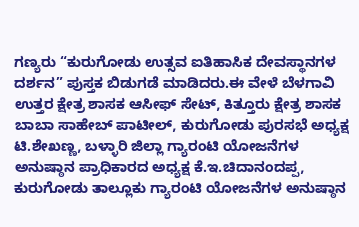ಗಣ್ಯರು “ಕುರುಗೋಡು ಉತ್ಸವ ಐತಿಹಾಸಿಕ ದೇವಸ್ಥಾನಗಳ ದರ್ಶನ” ಪುಸ್ತಕ ಬಿಡುಗಡೆ ಮಾಡಿದರು.ಈ ವೇಳೆ ಬೆಳಗಾವಿ ಉತ್ತರ ಕ್ಷೇತ್ರ ಶಾಸಕ ಆಸೀಫ್ ಸೇಟ್, ಕಿತ್ತೂರು ಕ್ಷೇತ್ರ ಶಾಸಕ ಬಾಬಾ ಸಾಹೇಬ್ ಪಾಟೀಲ್, ಕುರುಗೋಡು ಪುರಸಭೆ ಅಧ್ಯಕ್ಷ ಟಿ.ಶೇಖಣ್ಣ, ಬಳ್ಳಾರಿ ಜಿಲ್ಲಾ ಗ್ಯಾರಂಟಿ ಯೋಜನೆಗಳ ಅನುಷ್ಠಾನ ಪ್ರಾಧಿಕಾರದ ಅಧ್ಯಕ್ಷ ಕೆ.ಇ.ಚಿದಾನಂದಪ್ಪ, ಕುರುಗೋಡು ತಾಲ್ಲೂಕು ಗ್ಯಾರಂಟಿ ಯೋಜನೆಗಳ ಅನುಷ್ಠಾನ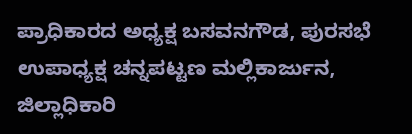ಪ್ರಾಧಿಕಾರದ ಅಧ್ಯಕ್ಷ ಬಸವನಗೌಡ, ಪುರಸಭೆ ಉಪಾಧ್ಯಕ್ಷ ಚನ್ನಪಟ್ಟಣ ಮಲ್ಲಿಕಾರ್ಜುನ, ಜಿಲ್ಲಾಧಿಕಾರಿ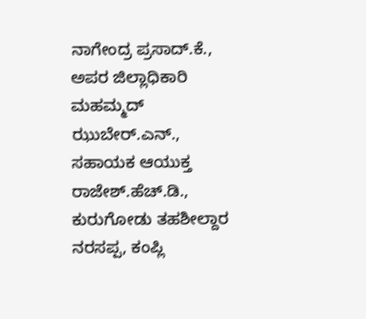ನಾಗೇಂದ್ರ ಪ್ರಸಾದ್.ಕೆ., ಅಪರ ಜಿಲ್ಲಾಧಿಕಾರಿ ಮಹಮ್ಮದ್ ಝುಬೇರ್.ಎನ್., ಸಹಾಯಕ ಆಯುಕ್ತ ರಾಜೇಶ್.ಹೆಚ್.ಡಿ., ಕುರುಗೋಡು ತಹಶೀಲ್ದಾರ ನರಸಪ್ಪ, ಕಂಪ್ಲಿ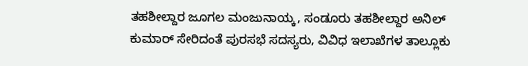ತಹಶೀಲ್ದಾರ ಜೂಗಲ ಮಂಜುನಾಯ್ಕ, ಸಂಡೂರು ತಹಶೀಲ್ದಾರ ಅನಿಲ್ ಕುಮಾರ್ ಸೇರಿದಂತೆ ಪುರಸಭೆ ಸದಸ್ಯರು, ವಿವಿಧ ಇಲಾಖೆಗಳ ತಾಲ್ಲೂಕು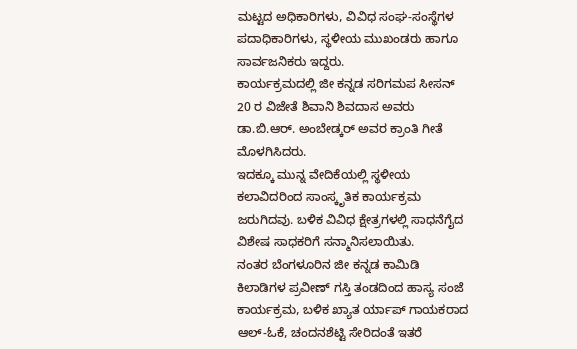ಮಟ್ಟದ ಅಧಿಕಾರಿಗಳು, ವಿವಿಧ ಸಂಘ-ಸಂಸ್ಥೆಗಳ ಪದಾಧಿಕಾರಿಗಳು, ಸ್ಥಳೀಯ ಮುಖಂಡರು ಹಾಗೂ ಸಾರ್ವಜನಿಕರು ಇದ್ದರು.
ಕಾರ್ಯಕ್ರಮದಲ್ಲಿ ಜೀ ಕನ್ನಡ ಸರಿಗಮಪ ಸೀಸನ್ 20 ರ ವಿಜೇತೆ ಶಿವಾನಿ ಶಿವದಾಸ ಅವರು ಡಾ.ಬಿ.ಆರ್. ಅಂಬೇಡ್ಕರ್ ಅವರ ಕ್ರಾಂತಿ ಗೀತೆ ಮೊಳಗಿಸಿದರು.
ಇದಕ್ಕೂ ಮುನ್ನ ವೇದಿಕೆಯಲ್ಲಿ ಸ್ಥಳೀಯ ಕಲಾವಿದರಿಂದ ಸಾಂಸ್ಕೃತಿಕ ಕಾರ್ಯಕ್ರಮ ಜರುಗಿದವು. ಬಳಿಕ ವಿವಿಧ ಕ್ಷೇತ್ರಗಳಲ್ಲಿ ಸಾಧನೆಗೈದ ವಿಶೇಷ ಸಾಧಕರಿಗೆ ಸನ್ಮಾನಿಸಲಾಯಿತು.
ನಂತರ ಬೆಂಗಳೂರಿನ ಜೀ ಕನ್ನಡ ಕಾಮಿಡಿ ಕಿಲಾಡಿಗಳ ಪ್ರವೀಣ್ ಗಸ್ತಿ ತಂಡದಿಂದ ಹಾಸ್ಯ ಸಂಜೆ ಕಾರ್ಯಕ್ರಮ, ಬಳಿಕ ಖ್ಯಾತ ರ್ಯಾಪ್ ಗಾಯಕರಾದ ಆಲ್-ಓಕೆ, ಚಂದನಶೆಟ್ಟಿ ಸೇರಿದಂತೆ ಇತರೆ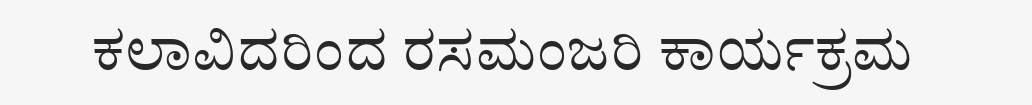ಕಲಾವಿದರಿಂದ ರಸಮಂಜರಿ ಕಾರ್ಯಕ್ರಮ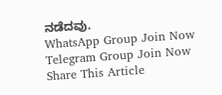ನಡೆದವು.
WhatsApp Group Join Now
Telegram Group Join Now
Share This Article